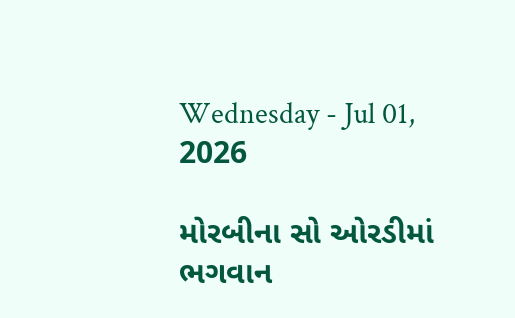Wednesday - Jul 01, 2026

મોરબીના સો ઓરડીમાં ભગવાન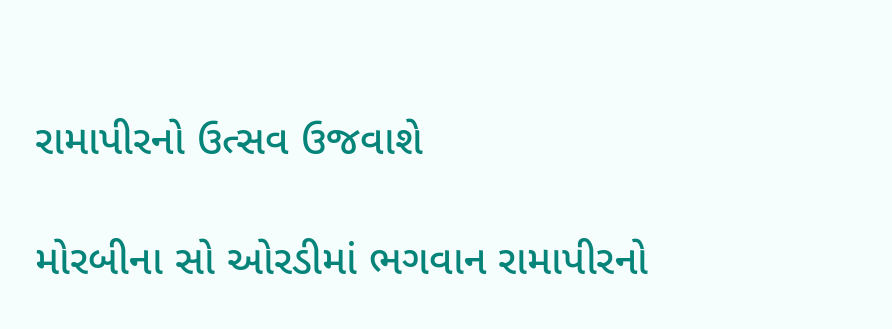રામાપીરનો ઉત્સવ ઉજવાશે

મોરબીના સો ઓરડીમાં ભગવાન રામાપીરનો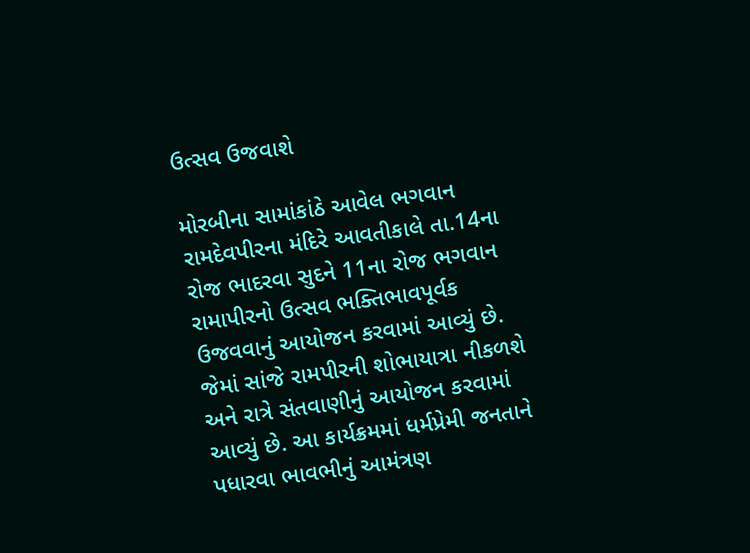ઉત્સવ ઉજવાશે

મોરબીના સામાંકાંઠે આવેલ ભગવાન રામદેવપીરના મંદિરે આવતીકાલે તા.14ના રોજ ભાદરવા સુદને 11ના રોજ ભગવાન રામાપીરનો ઉત્સવ ભક્તિભાવપૂર્વક ઉજવવાનું આયોજન કરવામાં આવ્યું છે. જેમાં સાંજે રામપીરની શોભાયાત્રા નીકળશે અને રાત્રે સંતવાણીનું આયોજન કરવામાં આવ્યું છે. આ કાર્યક્રમમાં ધર્મપ્રેમી જનતાને પધારવા ભાવભીનું આમંત્રણ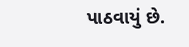પાઠવાયું છે.